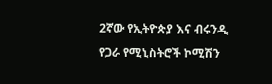2ኛው የኢትዮጵያ እና ብሩንዲ የጋራ የሚኒስትሮች ኮሚሽን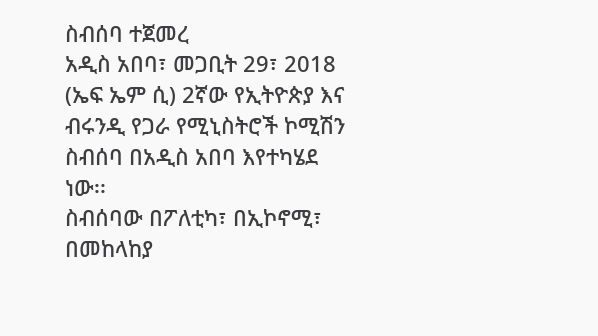ስብሰባ ተጀመረ
አዲስ አበባ፣ መጋቢት 29፣ 2018 (ኤፍ ኤም ሲ) 2ኛው የኢትዮጵያ እና ብሩንዲ የጋራ የሚኒስትሮች ኮሚሽን ስብሰባ በአዲስ አበባ እየተካሄደ ነው፡፡
ስብሰባው በፖለቲካ፣ በኢኮኖሚ፣ በመከላከያ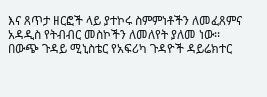እና ጸጥታ ዘርፎች ላይ ያተኮሩ ስምምነቶችን ለመፈጸምና አዳዲስ የትብብር መስኮችን ለመለየት ያለመ ነው፡፡
በውጭ ጉዳይ ሚኒስቴር የአፍሪካ ጉዳዮች ዳይሬክተር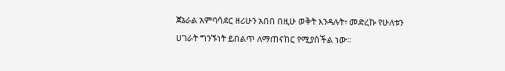ጀኔራል አምባሳደር ዘሪሁን አበበ በዚሁ ወቅት እንዳሉት፥ መድረኩ የሁለቱን ሀገራት ግንኙነት ይበልጥ ለማጠናከር የሚያስችል ነው፡፡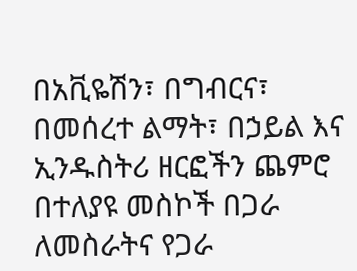በአቪዬሽን፣ በግብርና፣ በመሰረተ ልማት፣ በኃይል እና ኢንዱስትሪ ዘርፎችን ጨምሮ በተለያዩ መስኮች በጋራ ለመስራትና የጋራ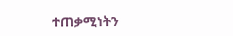ተጠቃሚነትን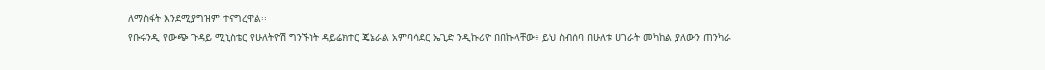ለማስፋት እንደሚያግዝም ተናግረዋል፡፡
የቡሩንዲ የውጭ ጉዳይ ሚኒስቴር የሁለትዮሽ ግንኙነት ዳይሬክተር ጄኔራል አምባሳደር ኤጊድ ንዲኩሪዮ በበኩላቸው፥ ይህ ስብሰባ በሁለቱ ሀገራት መካከል ያለውን ጠንካራ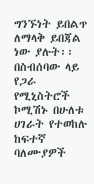ግንኙነት ይበልጥ ለማላቅ ይበጃል ነው ያሉት፡፡
በስብሰባው ላይ የጋራ የሚኒስትሮች ኮሚሽኑ በሁለቱ ሀገራት የተወከሉ ከፍተኛ ባለሙያዎች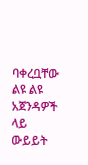ባቀረቧቸው ልዩ ልዩ አጀንዳዎች ላይ ውይይት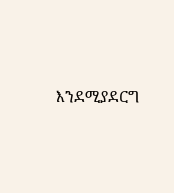እንደሚያደርግ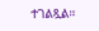ተገልጿል፡፡